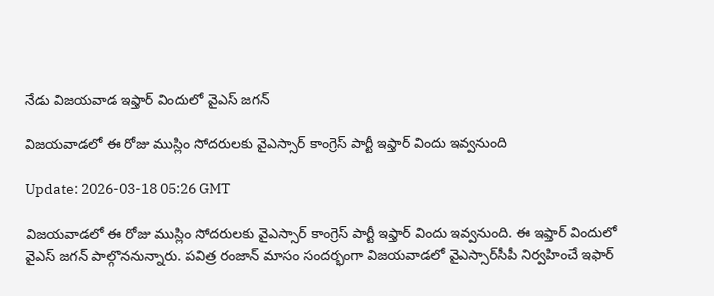నేడు విజయవాడ ఇఫ్తార్ విందులో వైఎస్ జగన్

విజయవాడలో ఈ రోజు ముస్లిం సోదరులకు వైఎస్సార్‌ కాంగ్రెస్ పార్టీ ఇఫ్తార్‌ విందు ఇవ్వనుంది

Update: 2026-03-18 05:26 GMT

విజయవాడలో ఈ రోజు ముస్లిం సోదరులకు వైఎస్సార్‌ కాంగ్రెస్ పార్టీ ఇఫ్తార్‌ విందు ఇవ్వనుంది. ఈ ఇఫ్తార్ విందులో వైఎస్‌ జగన్‌ పాల్గొననున్నారు. పవిత్ర రంజాన్ మాసం సందర్భంగా విజయవాడలో వైఎస్సార్‌సీపీ నిర్వహించే ఇఫార్‌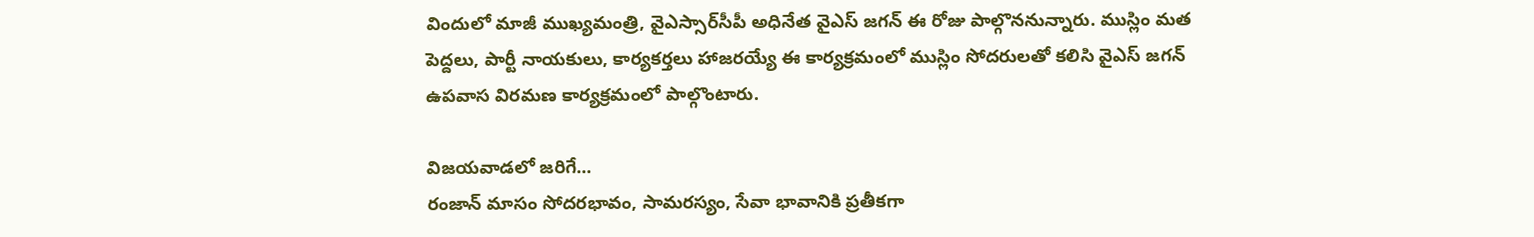విందులో మాజీ ముఖ్యమంత్రి, వైఎస్సార్‌సీపీ అధినేత వైఎస్‌ జగన్‌ ఈ రోజు పాల్గొననున్నారు. ముస్లిం మత పెద్దలు, పార్టీ నాయకులు, కార్యకర్తలు హాజరయ్యే ఈ కార్యక్రమంలో ముస్లిం సోదరులతో కలిసి వైఎస్ జగన్ ఉపవాస విరమణ కార్యక్రమంలో పాల్గొంటారు.

విజయవాడలో జరిగే...
రంజాన్ మాసం సోదరభావం, సామరస్యం, సేవా భావానికి ప్రతీకగా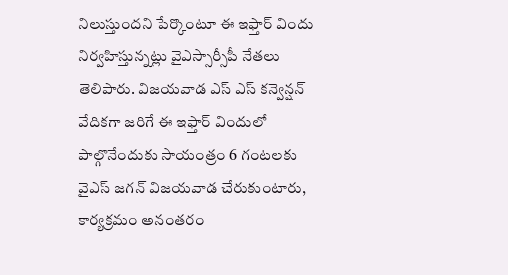నిలుస్తుందని పేర్కొంటూ ఈ ఇఫ్తార్ విందు నిర్వహిస్తున్నట్లు వైఎస్సార్సీపీ నేతలు తెలిపారు. విజయవాడ ఎస్‌ ఎస్‌ కన్వెన్షన్‌ వేదికగా జరిగే ఈ ఇఫ్తార్‌ విందులో పాల్గొనేందుకు సాయంత్రం 6 గంటలకు వైఎస్‌ జగన్‌ విజయవాడ చేరుకుంటారు, కార్యక్రమం అనంతరం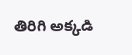తిరిగి అక్కడి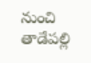నుంచి తాడేపల్లి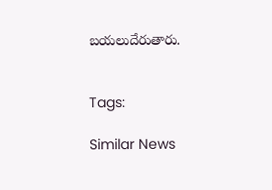బయలుదేరుతారు.


Tags:

Similar News